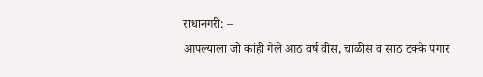राधानगरी: –
आपल्याला जो कांही गेले आठ वर्ष वीस, चाळीस व साठ टक्के पगार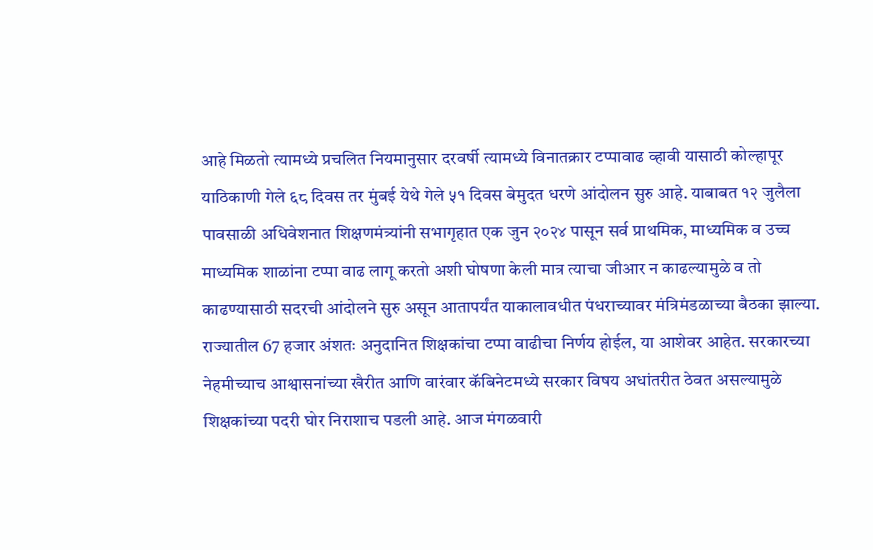आहे मिळतो त्यामध्ये प्रचलित नियमानुसार दरवर्षी त्यामध्ये विनातक्रार टप्पावाढ व्हावी यासाठी कोल्हापूर याठिकाणी गेले ६८ दिवस तर मुंबई येथे गेले ५१ दिवस बेमुदत धरणे आंदोलन सुरु आहे. याबाबत १२ जुलैला पावसाळी अधिवेशनात शिक्षणमंत्र्यांनी सभागृहात एक जुन २०२४ पासून सर्व प्राथमिक, माध्यमिक व उच्च माध्यमिक शाळांना टप्पा वाढ लागू करतो अशी घोषणा केली मात्र त्याचा जीआर न काढल्यामुळे व तो काढण्यासाठी सदरची आंदोलने सुरु असून आतापर्यंत याकालावधीत पंधराच्यावर मंत्रिमंडळाच्या बैठका झाल्या.
राज्यातील 67 हजार अंशतः अनुदानित शिक्षकांचा टप्पा वाढीचा निर्णय होईल, या आशेवर आहेत. सरकारच्या नेहमीच्याच आश्वासनांच्या खैरीत आणि वारंवार कॅबिनेटमध्ये सरकार विषय अधांतरीत ठेवत असल्यामुळे शिक्षकांच्या पदरी घोर निराशाच पडली आहे. आज मंगळवारी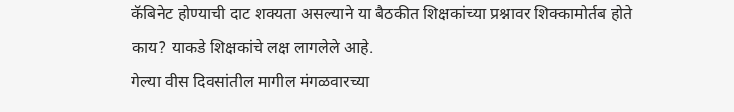कॅबिनेट होण्याची दाट शक्यता असल्याने या बैठकीत शिक्षकांच्या प्रश्नावर शिक्कामोर्तब होते काय? याकडे शिक्षकांचे लक्ष लागलेले आहे.
गेल्या वीस दिवसांतील मागील मंगळवारच्या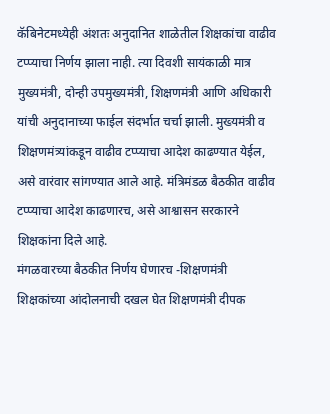कॅबिनेटमध्येही अंशतः अनुदानित शाळेतील शिक्षकांचा वाढीव टप्प्याचा निर्णय झाला नाही. त्या दिवशी सायंकाळी मात्र मुख्यमंत्री, दोन्ही उपमुख्यमंत्री, शिक्षणमंत्री आणि अधिकारी यांची अनुदानाच्या फाईल संदर्भात चर्चा झाली. मुख्यमंत्री व शिक्षणमंत्र्यांकडून वाढीव टप्प्याचा आदेश काढण्यात येईल, असे वारंवार सांगण्यात आले आहे. मंत्रिमंडळ बैठकीत वाढीव टप्प्याचा आदेश काढणारच, असे आश्वासन सरकारने शिक्षकांना दिले आहे.
मंगळवारच्या बैठकीत निर्णय घेणारच -शिक्षणमंत्री
शिक्षकांच्या आंदोलनाची दखल घेत शिक्षणमंत्री दीपक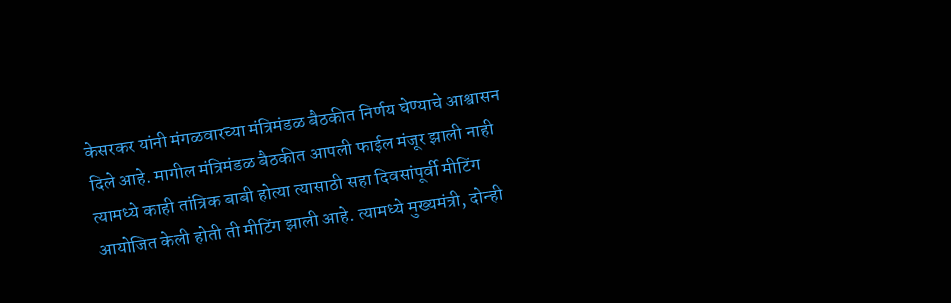केसरकर यांनी मंगळवारच्या मंत्रिमंडळ बैठकीत निर्णय घेण्याचे आश्वासन दिले आहे. मागील मंत्रिमंडळ बैठकीत आपली फाईल मंजूर झाली नाही त्यामध्ये काही तांत्रिक बाबी होत्या त्यासाठी सहा दिवसांपूर्वी मीटिंग आयोजित केली होती ती मीटिंग झाली आहे. त्यामध्ये मुख्यमंत्री, दोन्ही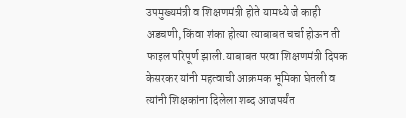उपमुख्यमंत्री व शिक्षणमंत्री होते यामध्ये जे काही अडचणी, किंवा शंका होत्या त्याबाबत चर्चा होऊन ती फाइल परिपूर्ण झाली.याबाबत परवा शिक्षणमंत्री दिपक केसरकर यांनी महत्वाची आक्रमक भूमिका घेतली व त्यांनी शिक्षकांना दिलेला शब्द आजपर्यंत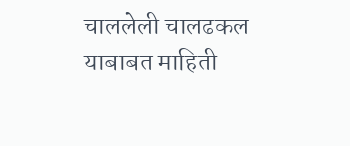चाललेली चालढकल याबाबत माहिती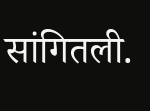सांगितली.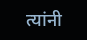त्यांनी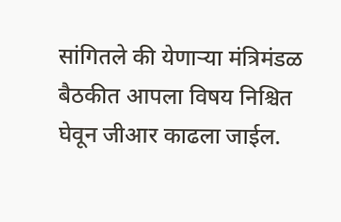सांगितले की येणाऱ्या मंत्रिमंडळ बैठकीत आपला विषय निश्चित घेवून जीआर काढला जाईल.